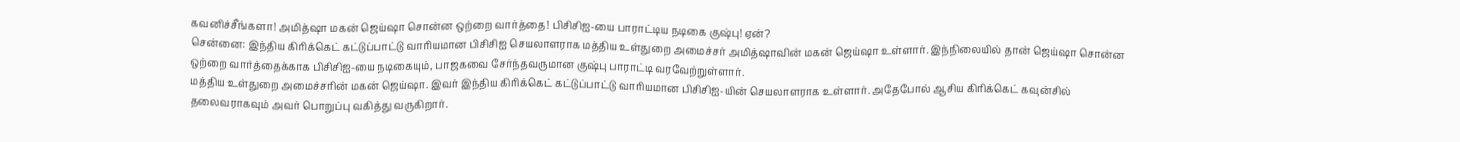கவனிச்சீங்களா! அமித்ஷா மகன் ஜெய்ஷா சொன்ன ஒற்றை வார்த்தை! பிசிசிஐ-யை பாராட்டிய நடிகை குஷ்பு! ஏன்?
சென்னை: இந்திய கிரிக்கெட் கட்டுப்பாட்டு வாரியமான பிசிசிஐ செயலாளராக மத்திய உள்துறை அமைச்சர் அமித்ஷாவின் மகன் ஜெய்ஷா உள்ளார். இந்நிலையில் தான் ஜெய்ஷா சொன்ன ஒற்றை வார்த்தைக்காக பிசிசிஐ-யை நடிகையும், பாஜகவை சேர்ந்தவருமான குஷ்பு பாராட்டி வரவேற்றுள்ளார்.
மத்திய உள்துறை அமைச்சரின் மகன் ஜெய்ஷா. இவர் இந்திய கிரிக்கெட் கட்டுப்பாட்டு வாரியமான பிசிசிஐ-யின் செயலாளராக உள்ளார். அதேபோல் ஆசிய கிரிக்கெட் கவுன்சில் தலைவராகவும் அவர் பொறுப்பு வகித்து வருகிறார்.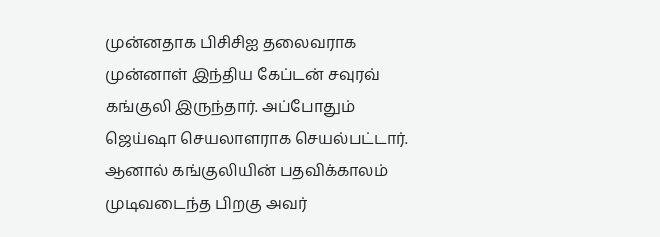முன்னதாக பிசிசிஐ தலைவராக முன்னாள் இந்திய கேப்டன் சவுரவ் கங்குலி இருந்தார். அப்போதும் ஜெய்ஷா செயலாளராக செயல்பட்டார். ஆனால் கங்குலியின் பதவிக்காலம் முடிவடைந்த பிறகு அவர்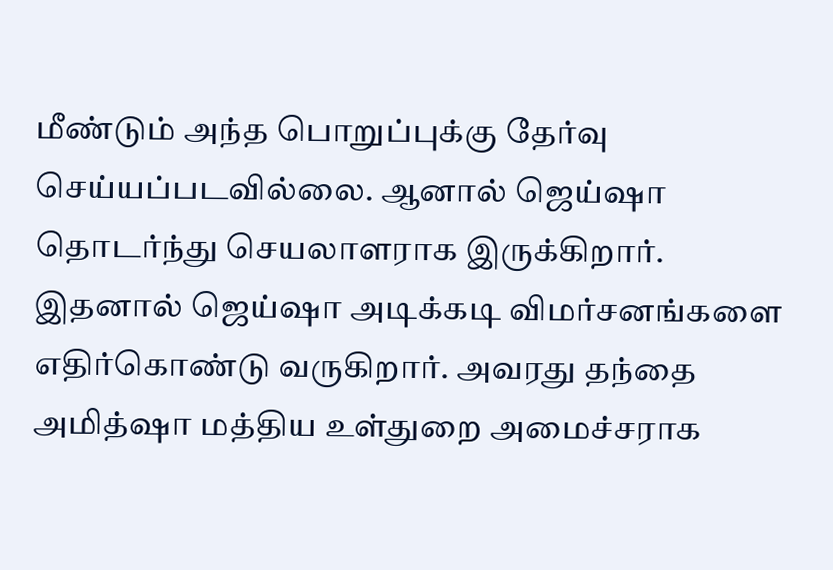மீண்டும் அந்த பொறுப்புக்கு தேர்வு செய்யப்படவில்லை. ஆனால் ஜெய்ஷா தொடர்ந்து செயலாளராக இருக்கிறார்.
இதனால் ஜெய்ஷா அடிக்கடி விமர்சனங்களை எதிர்கொண்டு வருகிறார். அவரது தந்தை அமித்ஷா மத்திய உள்துறை அமைச்சராக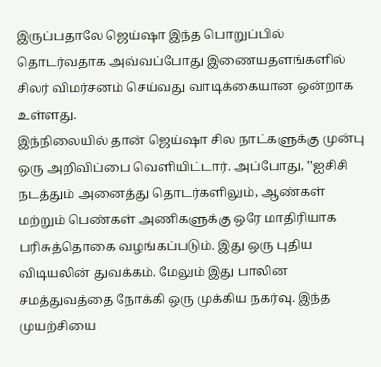இருப்பதாலே ஜெய்ஷா இந்த பொறுப்பில் தொடர்வதாக அவ்வப்போது இணையதளங்களில் சிலர் விமர்சனம் செய்வது வாடிக்கையான ஒன்றாக உள்ளது.
இந்நிலையில் தான் ஜெய்ஷா சில நாட்களுக்கு முன்பு ஒரு அறிவிப்பை வெளியிட்டார். அப்போது, ‛‛ஐசிசி நடத்தும் அனைத்து தொடர்களிலும், ஆண்கள் மற்றும் பெண்கள் அணிகளுக்கு ஒரே மாதிரியாக பரிசுத்தொகை வழங்கப்படும். இது ஒரு புதிய விடியலின் துவக்கம். மேலும் இது பாலின சமத்துவத்தை நோக்கி ஒரு முக்கிய நகர்வு. இந்த முயற்சியை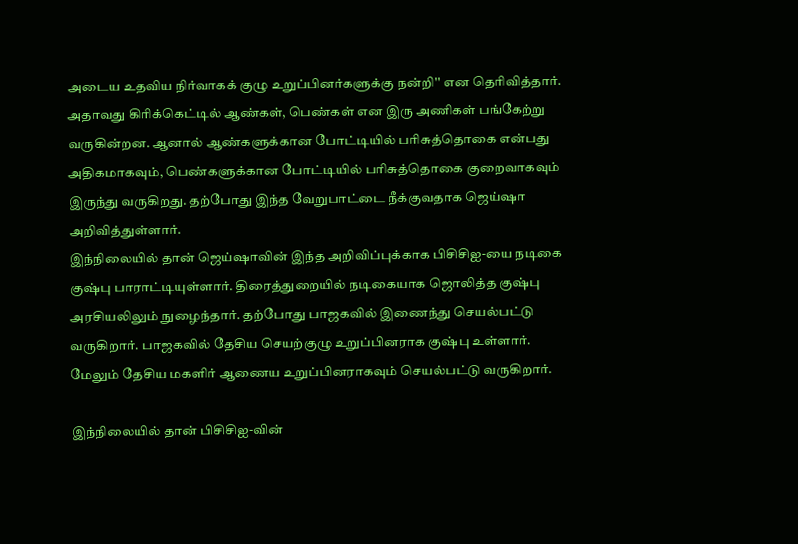அடைய உதவிய நிர்வாகக் குழு உறுப்பினர்களுக்கு நன்றி'' என தெரிவித்தார்.
அதாவது கிரிக்கெட்டில் ஆண்கள், பெண்கள் என இரு அணிகள் பங்கேற்று வருகின்றன. ஆனால் ஆண்களுக்கான போட்டியில் பரிசுத்தொகை என்பது அதிகமாகவும், பெண்களுக்கான போட்டியில் பரிசுத்தொகை குறைவாகவும் இருந்து வருகிறது. தற்போது இந்த வேறுபாட்டை நீக்குவதாக ஜெய்ஷா அறிவித்துள்ளார்.
இந்நிலையில் தான் ஜெய்ஷாவின் இந்த அறிவிப்புக்காக பிசிசிஐ-யை நடிகை குஷ்பு பாராட்டியுள்ளார். திரைத்துறையில் நடிகையாக ஜொலித்த குஷ்பு அரசியலிலும் நுழைந்தார். தற்போது பாஜகவில் இணைந்து செயல்பட்டு வருகிறார். பாஜகவில் தேசிய செயற்குழு உறுப்பினராக குஷ்பு உள்ளார். மேலும் தேசிய மகளிர் ஆணைய உறுப்பினராகவும் செயல்பட்டு வருகிறார்.

இந்நிலையில் தான் பிசிசிஐ-வின்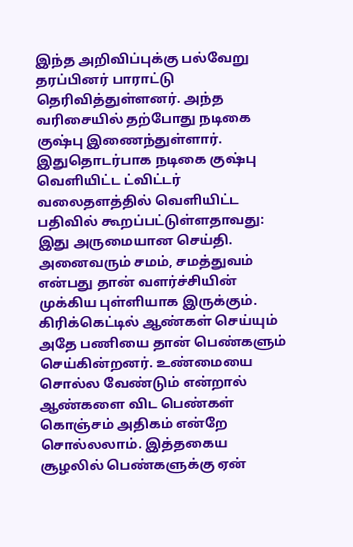இந்த அறிவிப்புக்கு பல்வேறு தரப்பினர் பாராட்டு தெரிவித்துள்ளனர். அந்த வரிசையில் தற்போது நடிகை குஷ்பு இணைந்துள்ளார். இதுதொடர்பாக நடிகை குஷ்பு வெளியிட்ட ட்விட்டர் வலைதளத்தில் வெளியிட்ட பதிவில் கூறப்பட்டுள்ளதாவது: இது அருமையான செய்தி. அனைவரும் சமம், சமத்துவம் என்பது தான் வளர்ச்சியின் முக்கிய புள்ளியாக இருக்கும்.
கிரிக்கெட்டில் ஆண்கள் செய்யும் அதே பணியை தான் பெண்களும் செய்கின்றனர். உண்மையை சொல்ல வேண்டும் என்றால் ஆண்களை விட பெண்கள் கொஞ்சம் அதிகம் என்றே சொல்லலாம். இத்தகைய சூழலில் பெண்களுக்கு ஏன்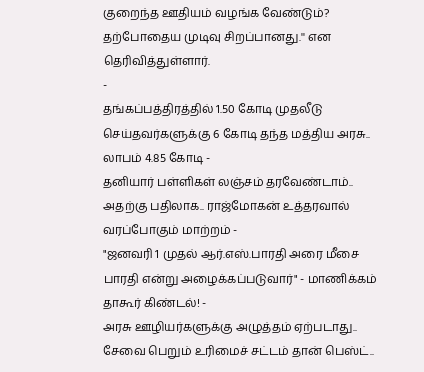குறைந்த ஊதியம் வழங்க வேண்டும்? தற்போதைய முடிவு சிறப்பானது.'' என தெரிவித்துள்ளார்.
-
தங்கப்பத்திரத்தில் 1.50 கோடி முதலீடு செய்தவர்களுக்கு 6 கோடி தந்த மத்திய அரசு.. லாபம் 4.85 கோடி -
தனியார் பள்ளிகள் லஞ்சம் தரவேண்டாம்.. அதற்கு பதிலாக.. ராஜ்மோகன் உத்தரவால் வரப்போகும் மாற்றம் -
"ஜனவரி 1 முதல் ஆர்.எஸ்.பாரதி அரை மீசை பாரதி என்று அழைக்கப்படுவார்" - மாணிக்கம் தாகூர் கிண்டல்! -
அரசு ஊழியர்களுக்கு அழுத்தம் ஏற்படாது.. சேவை பெறும் உரிமைச் சட்டம் தான் பெஸ்ட்..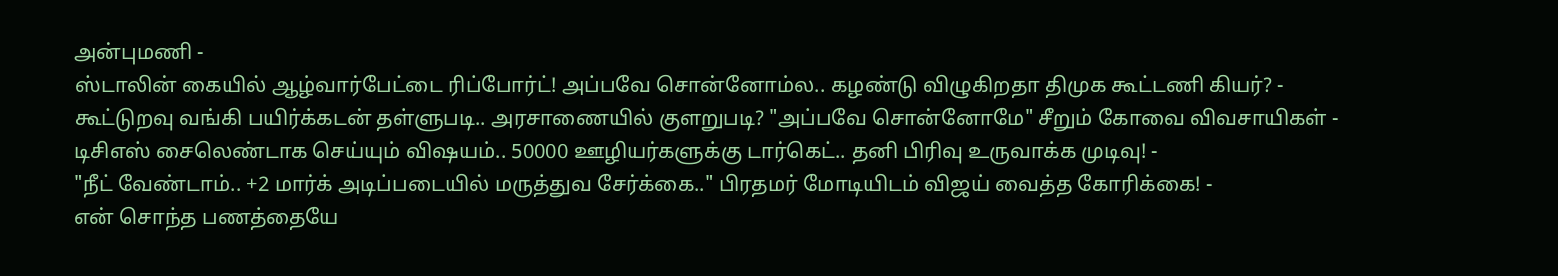அன்புமணி -
ஸ்டாலின் கையில் ஆழ்வார்பேட்டை ரிப்போர்ட்! அப்பவே சொன்னோம்ல.. கழண்டு விழுகிறதா திமுக கூட்டணி கியர்? -
கூட்டுறவு வங்கி பயிர்க்கடன் தள்ளுபடி.. அரசாணையில் குளறுபடி? "அப்பவே சொன்னோமே" சீறும் கோவை விவசாயிகள் -
டிசிஎஸ் சைலெண்டாக செய்யும் விஷயம்.. 50000 ஊழியர்களுக்கு டார்கெட்.. தனி பிரிவு உருவாக்க முடிவு! -
"நீட் வேண்டாம்.. +2 மார்க் அடிப்படையில் மருத்துவ சேர்க்கை.." பிரதமர் மோடியிடம் விஜய் வைத்த கோரிக்கை! -
என் சொந்த பணத்தையே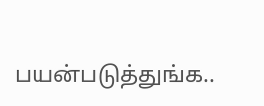பயன்படுத்துங்க..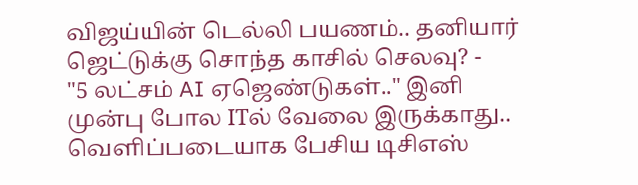விஜய்யின் டெல்லி பயணம்.. தனியார் ஜெட்டுக்கு சொந்த காசில் செலவு? -
"5 லட்சம் AI ஏஜெண்டுகள்.." இனி முன்பு போல ITல் வேலை இருக்காது.. வெளிப்படையாக பேசிய டிசிஎஸ்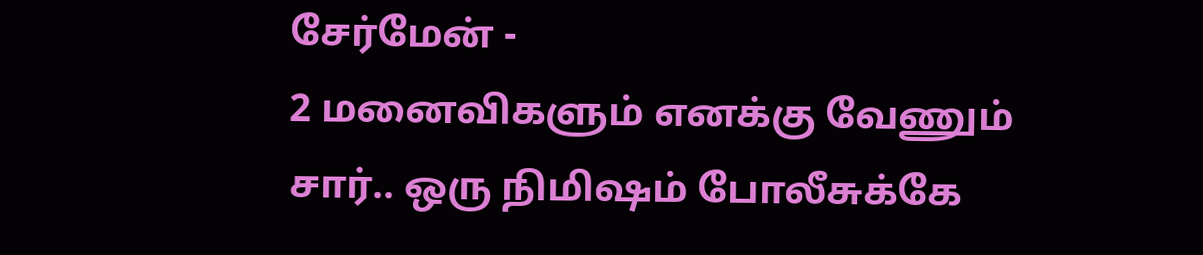சேர்மேன் -
2 மனைவிகளும் எனக்கு வேணும் சார்.. ஒரு நிமிஷம் போலீசுக்கே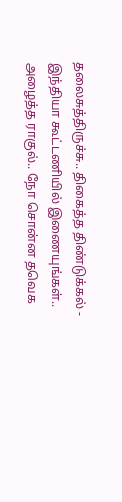தலைசுத்திருச்சு.. திகைத்த திண்டுக்கல் -
இந்தியா கூட்டணியில் இணையுங்கள்.. அழைத்த ராகுல்.. நோ சொன்ன தவெக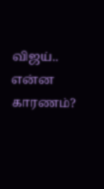விஜய்.. என்ன காரணம்?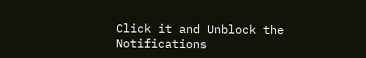Click it and Unblock the Notifications